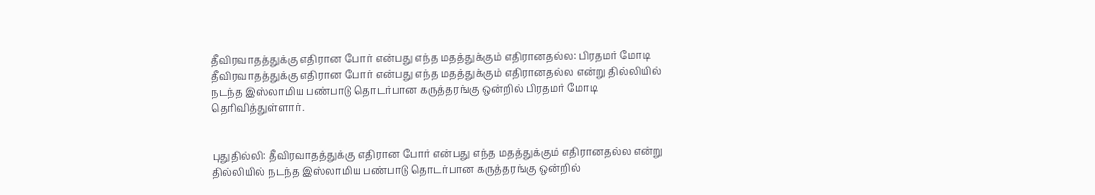தீவிரவாதத்துக்கு எதிரான போர் என்பது எந்த மதத்துக்கும் எதிரானதல்ல: பிரதமர் மோடி
தீவிரவாதத்துக்கு எதிரான போர் என்பது எந்த மதத்துக்கும் எதிரானதல்ல என்று தில்லியில் நடந்த இஸ்லாமிய பண்பாடு தொடர்பான கருத்தரங்கு ஒன்றில் பிரதமர் மோடி தெரிவித்துள்ளார்.


புதுதில்லி: தீவிரவாதத்துக்கு எதிரான போர் என்பது எந்த மதத்துக்கும் எதிரானதல்ல என்று தில்லியில் நடந்த இஸ்லாமிய பண்பாடு தொடர்பான கருத்தரங்கு ஒன்றில்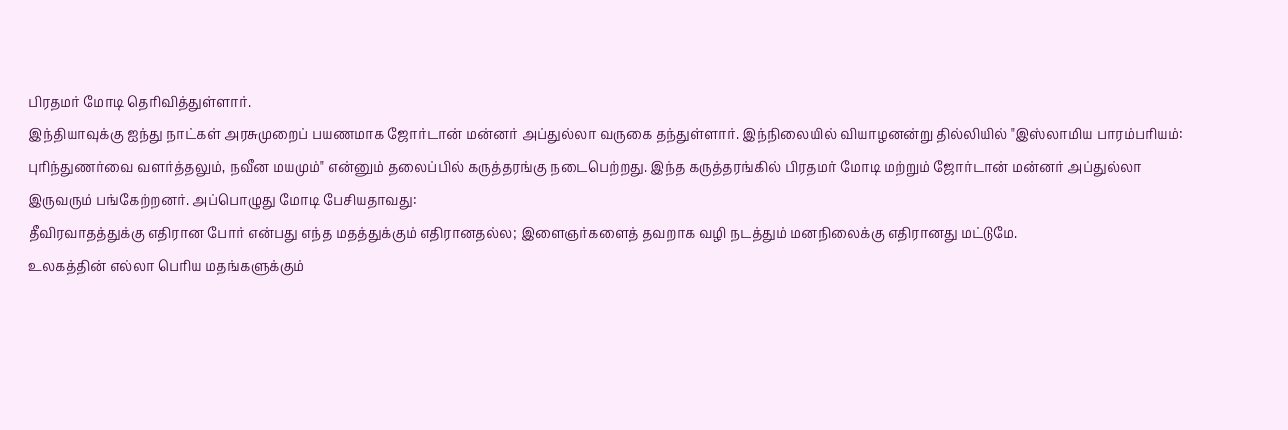பிரதமர் மோடி தெரிவித்துள்ளார்.
இந்தியாவுக்கு ஐந்து நாட்கள் அரசுமுறைப் பயணமாக ஜோர்டான் மன்னர் அப்துல்லா வருகை தந்துள்ளார். இந்நிலையில் வியாழனன்று தில்லியில் "இஸ்லாமிய பாரம்பரியம்: புரிந்துணர்வை வளர்த்தலும், நவீன மயமும்" என்னும் தலைப்பில் கருத்தரங்கு நடைபெற்றது. இந்த கருத்தரங்கில் பிரதமர் மோடி மற்றும் ஜோர்டான் மன்னர் அப்துல்லா இருவரும் பங்கேற்றனர். அப்பொழுது மோடி பேசியதாவது:
தீவிரவாதத்துக்கு எதிரான போர் என்பது எந்த மதத்துக்கும் எதிரானதல்ல; இளைஞர்களைத் தவறாக வழி நடத்தும் மனநிலைக்கு எதிரானது மட்டுமே.
உலகத்தின் எல்லா பெரிய மதங்களுக்கும்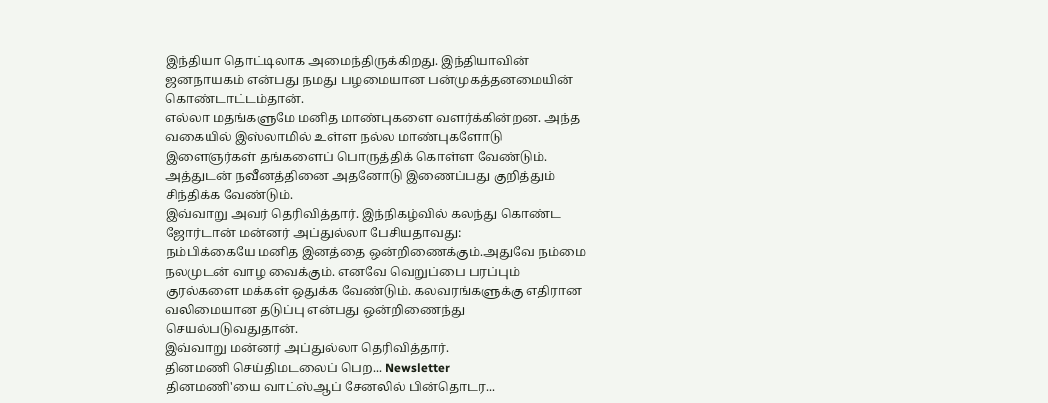இந்தியா தொட்டிலாக அமைந்திருக்கிறது. இந்தியாவின் ஜனநாயகம் என்பது நமது பழமையான பன்முகத்தனமையின் கொண்டாட்டம்தான்.
எல்லா மதங்களுமே மனித மாண்புகளை வளர்க்கின்றன. அந்த வகையில் இஸ்லாமில் உள்ள நல்ல மாண்புகளோடு இளைஞர்கள் தங்களைப் பொருத்திக் கொள்ள வேண்டும். அத்துடன் நவீனத்தினை அதனோடு இணைப்பது குறித்தும் சிந்திக்க வேண்டும்.
இவ்வாறு அவர் தெரிவித்தார். இந்நிகழ்வில் கலந்து கொண்ட ஜோர்டான் மன்னர் அப்துல்லா பேசியதாவது:
நம்பிக்கையே மனித இனத்தை ஒன்றிணைக்கும்.அதுவே நம்மை நலமுடன் வாழ வைக்கும். எனவே வெறுப்பை பரப்பும் குரல்களை மக்கள் ஒதுக்க வேண்டும். கலவரங்களுக்கு எதிரான வலிமையான தடுப்பு என்பது ஒன்றிணைந்து செயல்படுவதுதான்.
இவ்வாறு மன்னர் அப்துல்லா தெரிவித்தார்.
தினமணி செய்திமடலைப் பெற... Newsletter
தினமணி'யை வாட்ஸ்ஆப் சேனலில் பின்தொடர...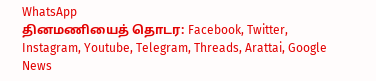WhatsApp
தினமணியைத் தொடர: Facebook, Twitter, Instagram, Youtube, Telegram, Threads, Arattai, Google News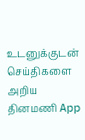உடனுக்குடன் செய்திகளை அறிய தினமணி App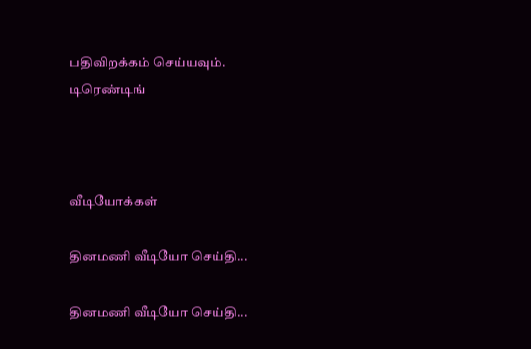பதிவிறக்கம் செய்யவும்.
டிரெண்டிங்



வீடியோக்கள்

தினமணி வீடியோ செய்தி...

தினமணி வீடியோ செய்தி...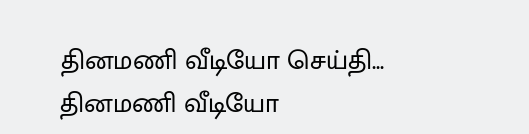தினமணி வீடியோ செய்தி...
தினமணி வீடியோ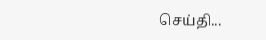செய்தி...